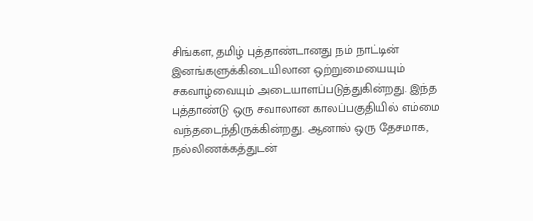சிங்கள, தமிழ் புத்தாண்டானது நம் நாட்டின் இனங்களுக்கிடையிலான ஒற்றுமையையும் சகவாழ்வையும் அடையாளப்படுத்துகின்றது. இந்த புத்தாண்டு ஒரு சவாலான காலப்பகுதியில் எம்மை வந்தடைந்திருக்கின்றது. ஆனால் ஒரு தேசமாக, நல்லிணக்கத்துடன்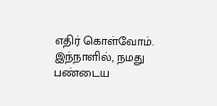எதிர் கொள்வோம்.
இந்நாளில், நமது பண்டைய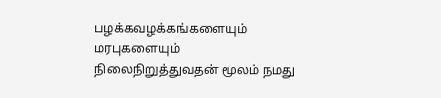பழக்கவழக்கங்களையும் மரபுகளையும் நிலைநிறுத்துவதன் மூலம் நமது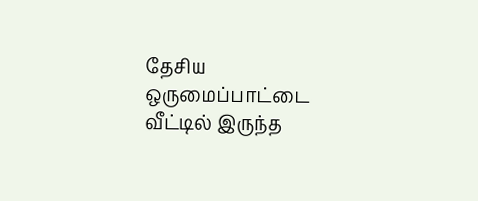தேசிய ஒருமைப்பாட்டை வீட்டில் இருந்த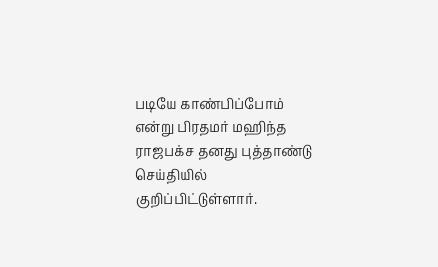படியே காண்பிப்போம் என்று பிரதமர் மஹிந்த ராஜபக்ச தனது புத்தாண்டு செய்தியில் குறிப்பிட்டுள்ளார்.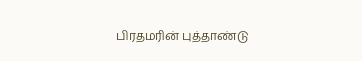பிரதமரின் புத்தாண்டு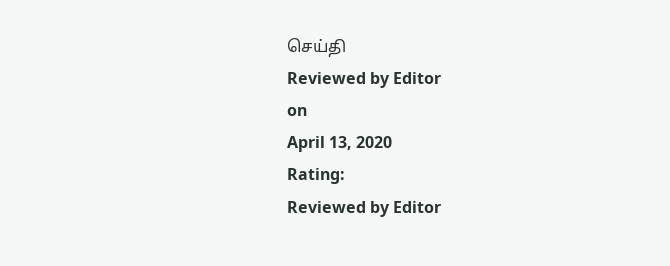செய்தி
Reviewed by Editor
on
April 13, 2020
Rating:
Reviewed by Editor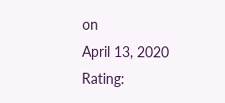on
April 13, 2020
Rating: